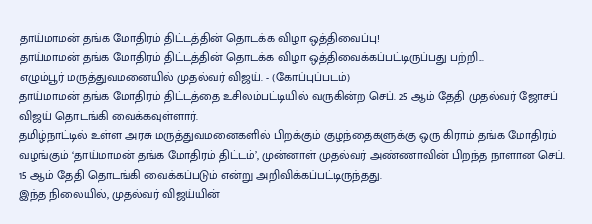தாய்மாமன் தங்க மோதிரம் திட்டத்தின் தொடக்க விழா ஒத்திவைப்பு!
தாய்மாமன் தங்க மோதிரம் திட்டத்தின் தொடக்க விழா ஒத்திவைக்கப்பட்டிருப்பது பற்றி...
எழும்பூர் மருத்துவமனையில் முதல்வர் விஜய். - (கோப்புப்படம்)
தாய்மாமன் தங்க மோதிரம் திட்டத்தை உசிலம்பட்டியில் வருகின்ற செப். 25 ஆம் தேதி முதல்வர் ஜோசப் விஜய் தொடங்கி வைக்கவுள்ளார்.
தமிழ்நாட்டில் உள்ள அரசு மருத்துவமனைகளில் பிறக்கும் குழந்தைகளுக்கு ஒரு கிராம் தங்க மோதிரம் வழங்கும் ‘தாய்மாமன் தங்க மோதிரம் திட்டம்’, முன்னாள் முதல்வர் அண்ணாவின் பிறந்த நாளான செப். 15 ஆம் தேதி தொடங்கி வைக்கப்படும் என்று அறிவிக்கப்பட்டிருந்தது.
இந்த நிலையில், முதல்வர் விஜய்யின்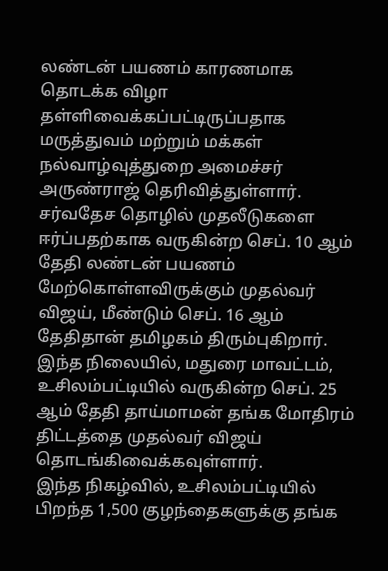லண்டன் பயணம் காரணமாக தொடக்க விழா தள்ளிவைக்கப்பட்டிருப்பதாக மருத்துவம் மற்றும் மக்கள் நல்வாழ்வுத்துறை அமைச்சர் அருண்ராஜ் தெரிவித்துள்ளார்.
சர்வதேச தொழில் முதலீடுகளை ஈர்ப்பதற்காக வருகின்ற செப். 10 ஆம் தேதி லண்டன் பயணம் மேற்கொள்ளவிருக்கும் முதல்வர் விஜய், மீண்டும் செப். 16 ஆம் தேதிதான் தமிழகம் திரும்புகிறார்.
இந்த நிலையில், மதுரை மாவட்டம், உசிலம்பட்டியில் வருகின்ற செப். 25 ஆம் தேதி தாய்மாமன் தங்க மோதிரம் திட்டத்தை முதல்வர் விஜய் தொடங்கிவைக்கவுள்ளார்.
இந்த நிகழ்வில், உசிலம்பட்டியில் பிறந்த 1,500 குழந்தைகளுக்கு தங்க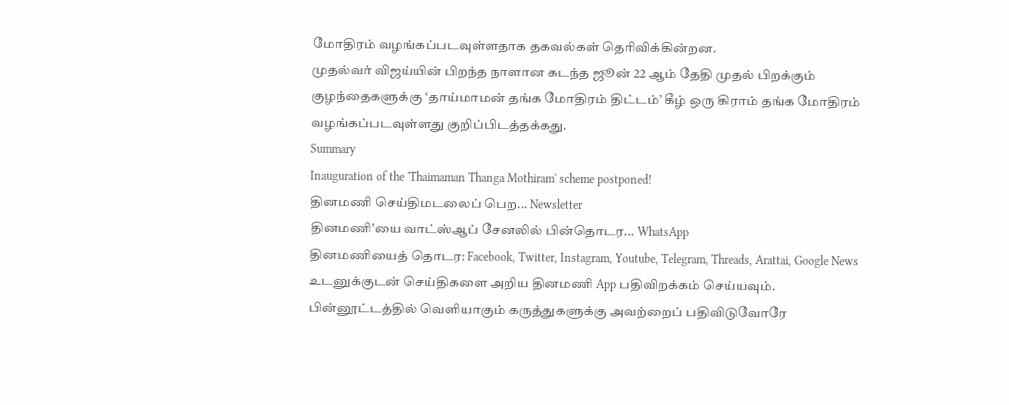மோதிரம் வழங்கப்படவுள்ளதாக தகவல்கள் தெரிவிக்கின்றன.
முதல்வர் விஜய்யின் பிறந்த நாளான கடந்த ஜூன் 22 ஆம் தேதி முதல் பிறக்கும் குழந்தைகளுக்கு ‘தாய்மாமன் தங்க மோதிரம் திட்டம்’ கீழ் ஒரு கிராம் தங்க மோதிரம் வழங்கப்படவுள்ளது குறிப்பிடத்தக்கது.
Summary
Inauguration of the 'Thaimaman Thanga Mothiram' scheme postponed!
தினமணி செய்திமடலைப் பெற... Newsletter
தினமணி'யை வாட்ஸ்ஆப் சேனலில் பின்தொடர... WhatsApp
தினமணியைத் தொடர: Facebook, Twitter, Instagram, Youtube, Telegram, Threads, Arattai, Google News
உடனுக்குடன் செய்திகளை அறிய தினமணி App பதிவிறக்கம் செய்யவும்.
பின்னூட்டத்தில் வெளியாகும் கருத்துகளுக்கு அவற்றைப் பதிவிடுவோரே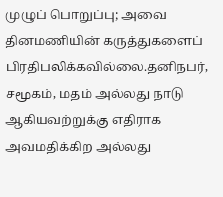முழுப் பொறுப்பு; அவை தினமணியின் கருத்துகளைப் பிரதிபலிக்கவில்லை.தனிநபர், சமூகம், மதம் அல்லது நாடு ஆகியவற்றுக்கு எதிராக அவமதிக்கிற அல்லது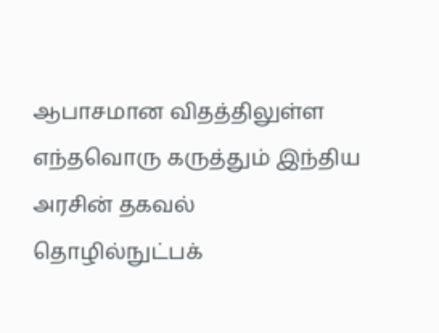ஆபாசமான விதத்திலுள்ள எந்தவொரு கருத்தும் இந்திய அரசின் தகவல் தொழில்நுட்பக்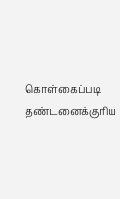கொள்கைப்படி தண்டனைக்குரிய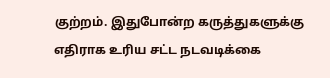குற்றம். இதுபோன்ற கருத்துகளுக்கு எதிராக உரிய சட்ட நடவடிக்கை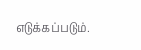எடுக்கப்படும்.